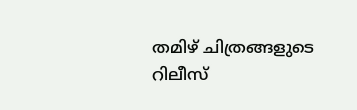തമിഴ് ചിത്രങ്ങളുടെ റിലീസ്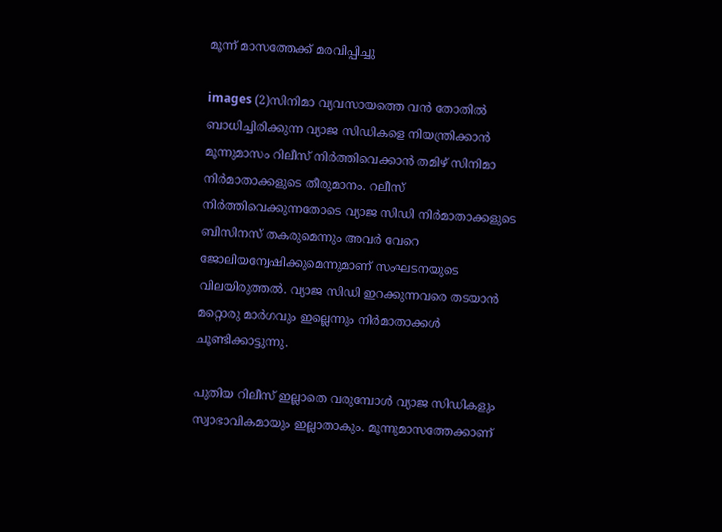മൂന്ന് മാസത്തേക്ക് മരവിപ്പിച്ചു

images (2)സിനിമാ വ്യവസായത്തെ വന്‍ തോതില്‍ ബാധിച്ചിരിക്കുന്ന വ്യാജ സിഡികളെ നിയന്ത്രിക്കാന്‍ മൂന്നുമാസം റിലീസ് നിര്‍ത്തിവെക്കാന്‍ തമിഴ് സിനിമാ നിര്‍മാതാക്കളുടെ തീരുമാനം. റലീസ് നിര്‍ത്തിവെക്കുന്നതോടെ വ്യാജ സിഡി നിര്‍മാതാക്കളുടെ ബിസിനസ് തകരുമെന്നും അവര്‍ വേറെ ജോലിയന്വേഷിക്കുമെന്നുമാണ് സംഘടനയുടെ വിലയിരുത്തല്‍. വ്യാജ സിഡി ഇറക്കുന്നവരെ തടയാന്‍ മറ്റൊരു മാര്‍ഗവും ഇല്ലെന്നും നിര്‍മാതാക്കള്‍ ചൂണ്ടിക്കാട്ടുന്നു.

പുതിയ റിലീസ് ഇല്ലാതെ വരുമ്പോള്‍ വ്യാജ സിഡികളും സ്വാഭാവികമായും ഇല്ലാതാകും. മൂന്നുമാസത്തേക്കാണ്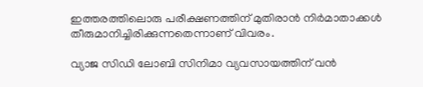ഇത്തരത്തിലൊരു പരീക്ഷണത്തിന് മുതിരാന്‍ നിര്‍മാതാക്കള്‍ തീരുമാനിച്ചിരിക്കുന്നതെന്നാണ് വിവരം.

വ്യാജ സിഡി ലോബി സിനിമാ വ്യവസായത്തിന് വന്‍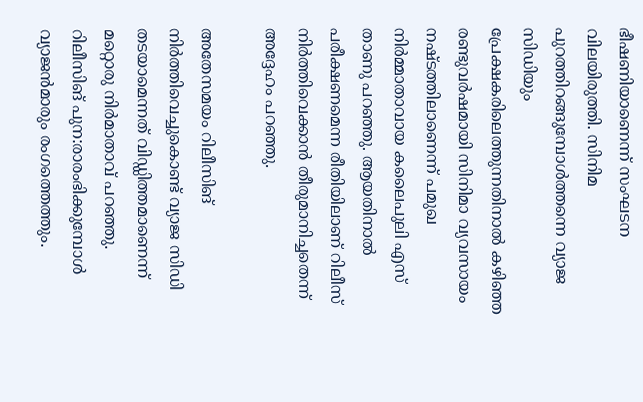ഭീഷണിയാണെന്ന് സംഘടന വിലയിരുത്തി. സിനിമ പുറത്തിറങ്ങുമ്പോള്‍ത്തന്നെ വ്യാജ സിഡിയും പ്രേക്ഷകരിലെത്തുന്നതിനാല്‍ കഴിഞ്ഞ രണ്ടുവര്‍ഷമായി സിനിമാ വ്യവസായം നഷ്ടത്തിലാണെന്ന് പമുഖ നിര്‍മ്മാതാവായ കലൈപുലി എസ് താണു പറഞ്ഞു. ആയതിനാല്‍ പരീക്ഷണമെന്ന രീതിയിലാണ് റിലീസ് നിര്‍ത്തിവെക്കാന്‍ തീരുമാനിച്ചതെന്ന് അദ്ദേഹം പറഞ്ഞു.

അതേസമയം റിലീസിങ് നിര്‍ത്തിവെച്ചുകൊണ്ട് വ്യാജ സിഡി തടയാമെന്നത് വിഡ്ഡിത്തമാണെന്ന് മറ്റൊരു നിര്‍മാതാവ് പറഞ്ഞു. റിലീസിങ് പുന:രാരംഭിക്കുമ്പോള്‍ വ്യാജന്‍മാരും രംഗത്തെത്തും.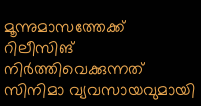മൂന്നുമാസത്തേക്ക് റിലീസിങ് നിര്‍ത്തിവെക്കുന്നത് സിനിമാ വ്യവസായവുമായി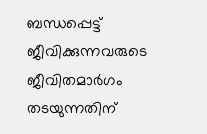ബന്ധപ്പെട്ട് ജീവിക്കുന്നവരുടെ ജീവിതമാര്‍ഗം തടയുന്നതിന്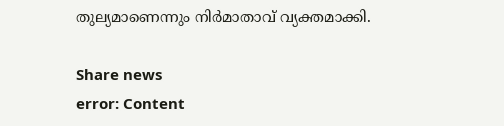തുല്യമാണെന്നും നിര്‍മാതാവ് വ്യക്തമാക്കി.

Share news
error: Content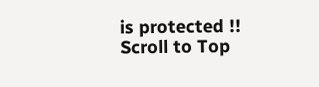is protected !!
Scroll to Top